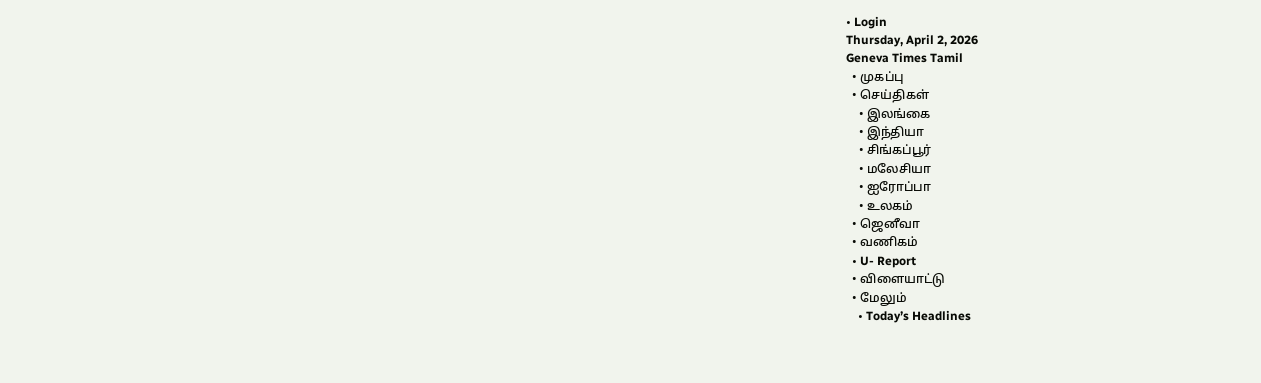• Login
Thursday, April 2, 2026
Geneva Times Tamil
  • முகப்பு
  • செய்திகள்
    • இலங்கை
    • இந்தியா
    • சிங்கப்பூர்
    • மலேசியா
    • ஐரோப்பா
    • உலகம்
  • ஜெனீவா
  • வணிகம்
  • U- Report
  • விளையாட்டு
  • மேலும்
    • Today’s Headlines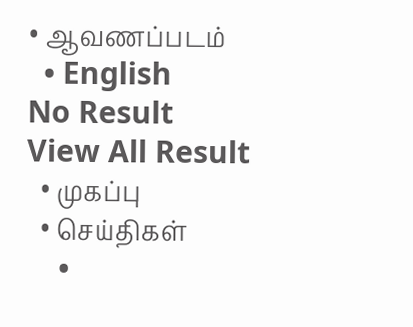• ஆவணப்படம்
  • English
No Result
View All Result
  • முகப்பு
  • செய்திகள்
    •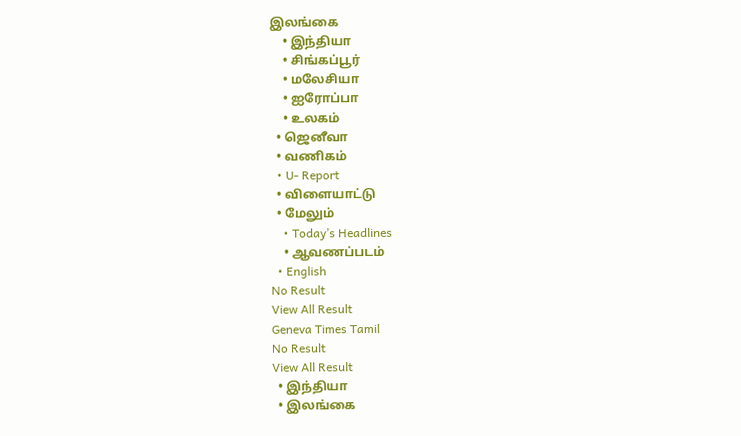இலங்கை
    • இந்தியா
    • சிங்கப்பூர்
    • மலேசியா
    • ஐரோப்பா
    • உலகம்
  • ஜெனீவா
  • வணிகம்
  • U- Report
  • விளையாட்டு
  • மேலும்
    • Today’s Headlines
    • ஆவணப்படம்
  • English
No Result
View All Result
Geneva Times Tamil
No Result
View All Result
  • இந்தியா
  • இலங்கை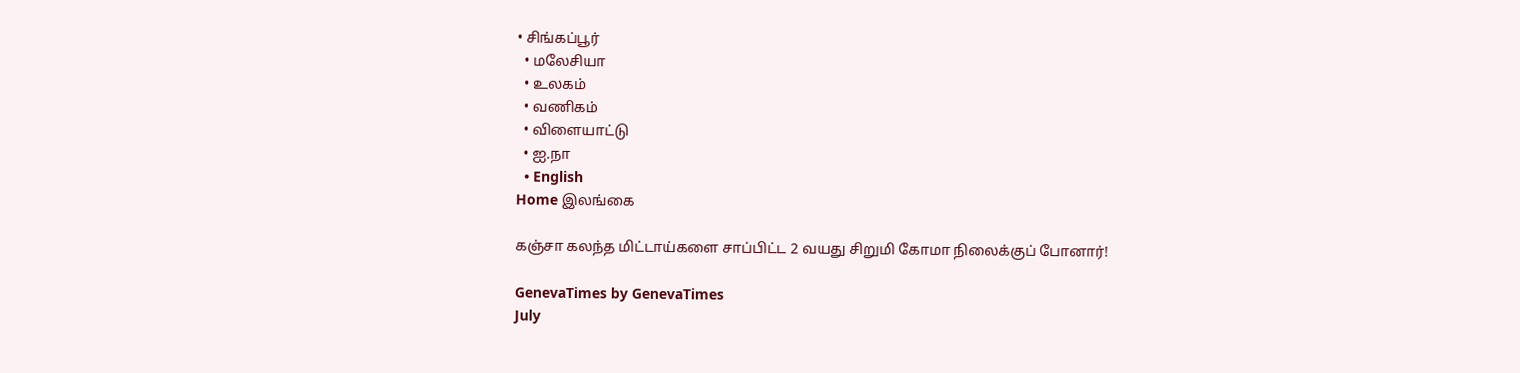• சிங்கப்பூர்
  • மலேசியா
  • உலகம்
  • வணிகம்
  • விளையாட்டு
  • ஐ.நா
  • English
Home இலங்கை

கஞ்சா கலந்த மிட்டாய்களை சாப்பிட்ட 2 வயது சிறுமி கோமா நிலைக்குப் போனார்!

GenevaTimes by GenevaTimes
July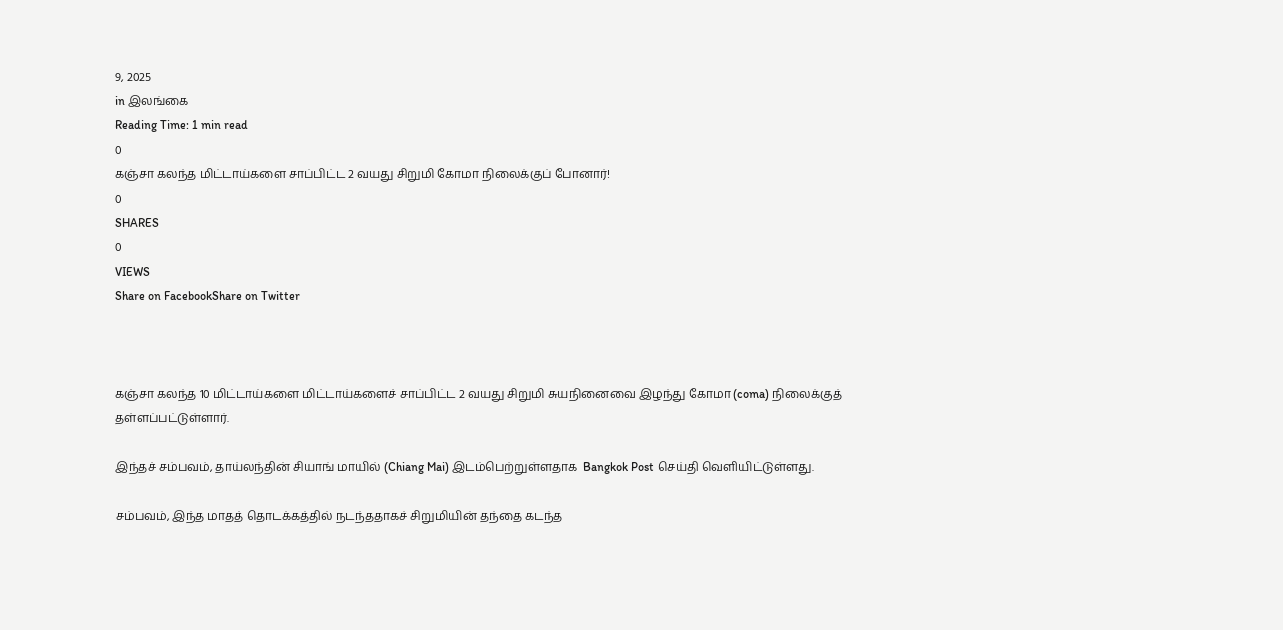9, 2025
in இலங்கை
Reading Time: 1 min read
0
கஞ்சா கலந்த மிட்டாய்களை சாப்பிட்ட 2 வயது சிறுமி கோமா நிலைக்குப் போனார்!
0
SHARES
0
VIEWS
Share on FacebookShare on Twitter



கஞ்சா கலந்த 10 மிட்டாய்களை மிட்டாய்களைச் சாப்பிட்ட 2 வயது சிறுமி சுயநினைவை இழந்து கோமா (coma) நிலைக்குத் தள்ளப்பட்டுள்ளார்.

இந்தச் சம்பவம், தாய்லந்தின் சியாங் மாயில் (Chiang Mai) இடம்பெற்றுள்ளதாக  Bangkok Post செய்தி வெளியிட்டுள்ளது.

சம்பவம், இந்த மாதத் தொடக்கத்தில் நடந்ததாகச் சிறுமியின் தந்தை கடந்த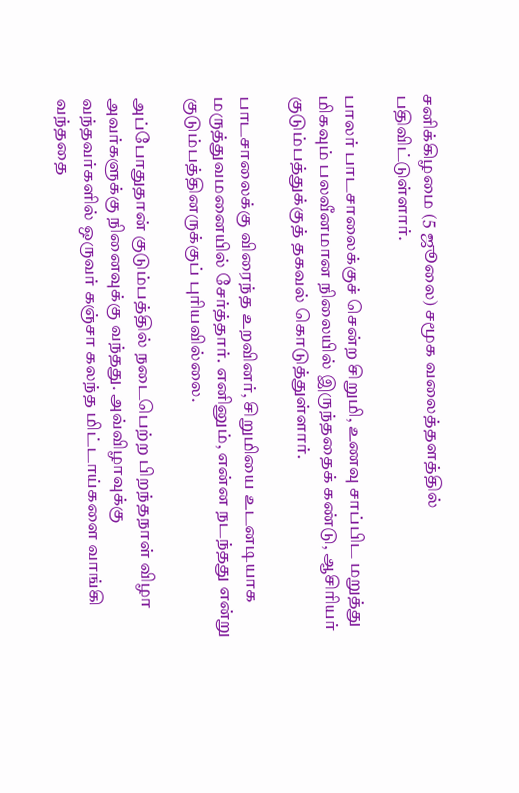சனிக்கிழமை (5 ஜூலை) சமூக வலைத்தளத்தில் பதிவிட்டுள்ளார்.

பாலர் பாடசாலைக்குச் சென்ற சிறுமி, உணவு சாப்பிட மறுத்து மிகவும் பலவீனமான நிலையில் இருந்ததைக் கண்டு, ஆசிரியர் குடும்பத்துக்குத் தகவல் கொடுத்துள்ளார்.

பாடசாலைக்கு விரைந்த உறவினர், சிறுமியை உடனடியாக மருத்துவமனையில் சேர்த்தார். எனினும், என்ன நடந்தது என்று குடும்பத்தினருக்குப் புரியவில்லை.

அப்போதுதான் குடும்பத்தில் நடைபெற்ற பிறந்தநாள் விழா அவர்களுக்கு நினைவுக்கு வந்தது. அவ்விழாவுக்கு வந்தவர்களில் ஒருவர் கஞ்சா கலந்த மிட்டாய்களை வாங்கி வந்ததை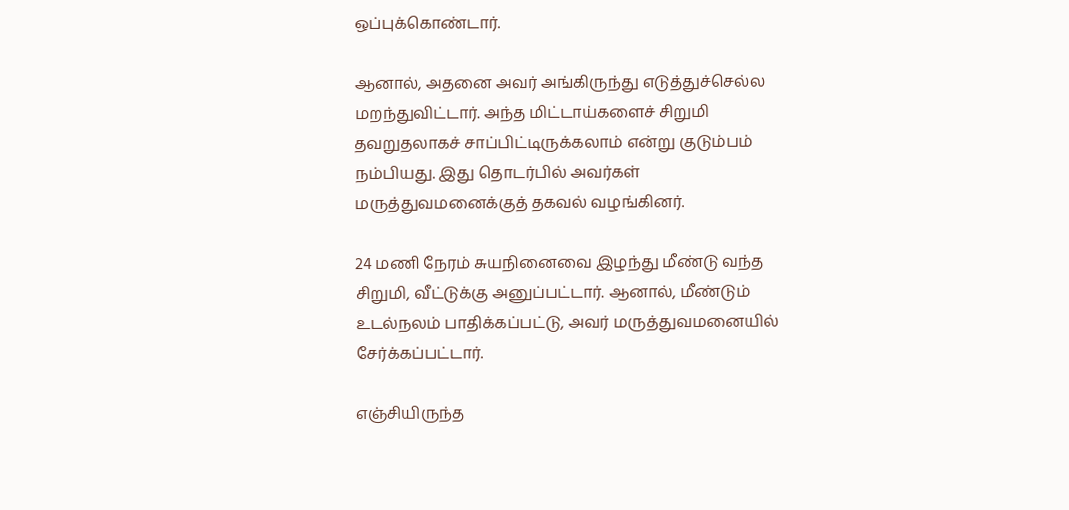ஒப்புக்கொண்டார்.

ஆனால், அதனை அவர் அங்கிருந்து எடுத்துச்செல்ல மறந்துவிட்டார். அந்த மிட்டாய்களைச் சிறுமி தவறுதலாகச் சாப்பிட்டிருக்கலாம் என்று குடும்பம் நம்பியது. இது தொடர்பில் அவர்கள் மருத்துவமனைக்குத் தகவல் வழங்கினர்.

24 மணி நேரம் சுயநினைவை இழந்து மீண்டு வந்த சிறுமி, வீட்டுக்கு அனுப்பட்டார். ஆனால், மீண்டும் உடல்நலம் பாதிக்கப்பட்டு, அவர் மருத்துவமனையில் சேர்க்கப்பட்டார்.

எஞ்சியிருந்த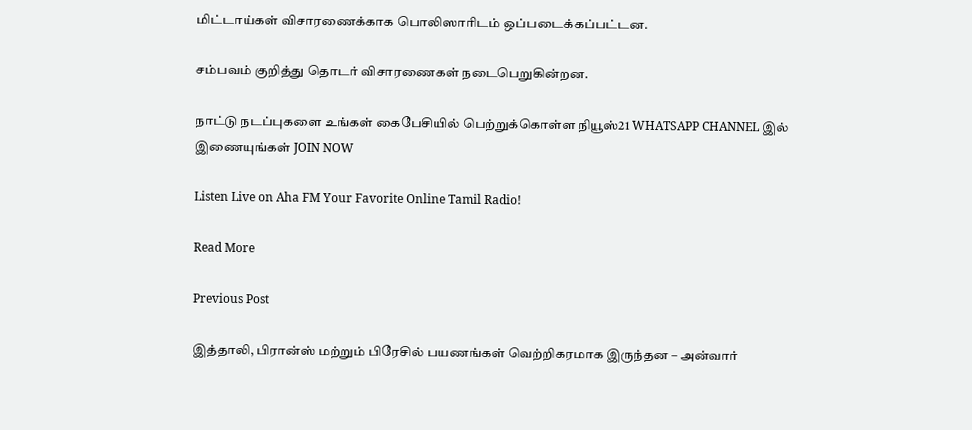மிட்டாய்கள் விசாரணைக்காக பொலிஸாரிடம் ஒப்படைக்கப்பட்டன.

சம்பவம் குறித்து தொடர் விசாரணைகள் நடைபெறுகின்றன.

நாட்டு நடப்புகளை உங்கள் கைபேசியில் பெற்றுக்கொள்ள நியூஸ்21 WHATSAPP CHANNEL இல் இணையுங்கள் JOIN NOW

Listen Live on Aha FM Your Favorite Online Tamil Radio!

Read More

Previous Post

இத்தாலி, பிரான்ஸ் மற்றும் பிரேசில் பயணங்கள் வெற்றிகரமாக இருந்தன – அன்வார்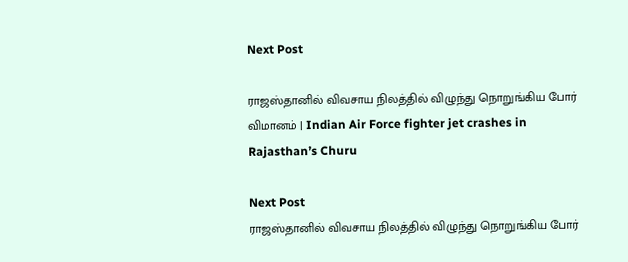Next Post

ராஜஸ்தானில் விவசாய நிலத்தில் விழுந்து நொறுங்கிய போர் விமானம் | Indian Air Force fighter jet crashes in Rajasthan’s Churu

Next Post
ராஜஸ்தானில் விவசாய நிலத்தில் விழுந்து நொறுங்கிய போர்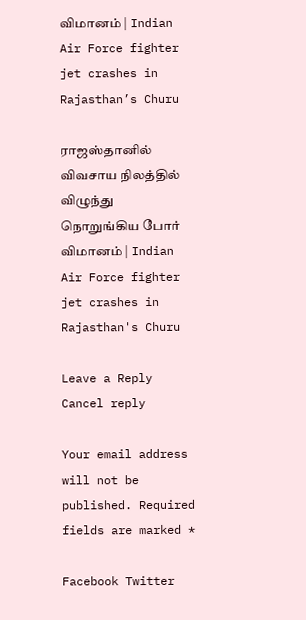விமானம் | Indian Air Force fighter jet crashes in Rajasthan’s Churu

ராஜஸ்தானில் விவசாய நிலத்தில் விழுந்து நொறுங்கிய போர் விமானம் | Indian Air Force fighter jet crashes in Rajasthan's Churu

Leave a Reply Cancel reply

Your email address will not be published. Required fields are marked *

Facebook Twitter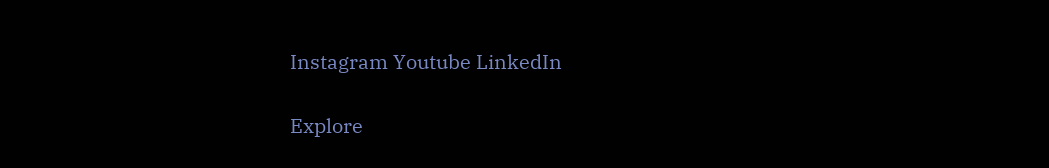Instagram Youtube LinkedIn

Explore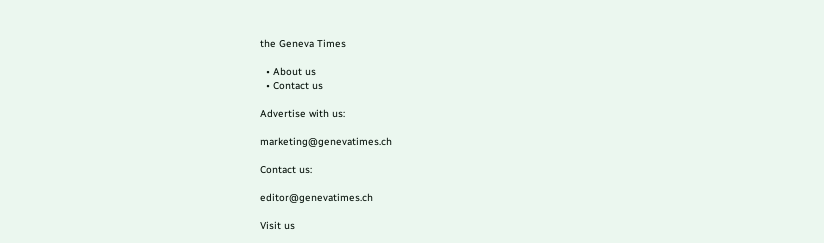the Geneva Times

  • About us
  • Contact us

Advertise with us:

marketing@genevatimes.ch

Contact us:

editor@genevatimes.ch

Visit us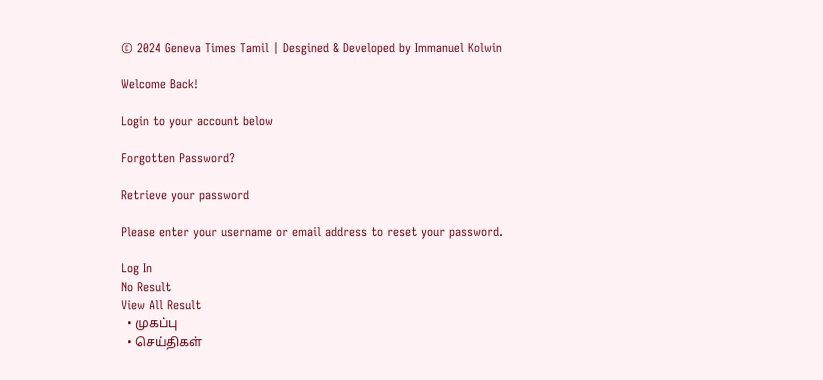© 2024 Geneva Times Tamil | Desgined & Developed by Immanuel Kolwin

Welcome Back!

Login to your account below

Forgotten Password?

Retrieve your password

Please enter your username or email address to reset your password.

Log In
No Result
View All Result
  • முகப்பு
  • செய்திகள்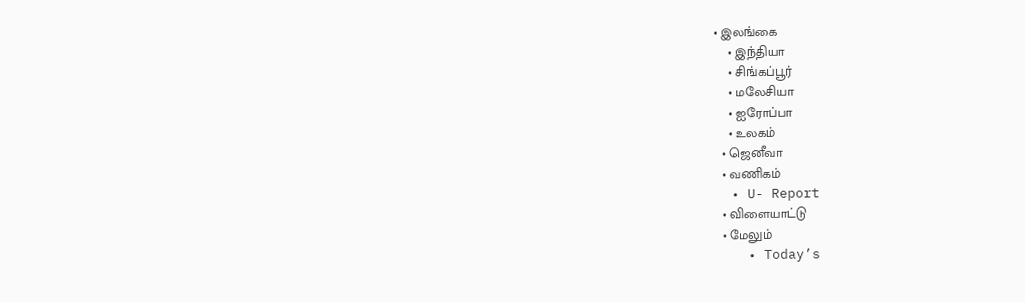• இலங்கை
    • இந்தியா
    • சிங்கப்பூர்
    • மலேசியா
    • ஐரோப்பா
    • உலகம்
  • ஜெனீவா
  • வணிகம்
  • U- Report
  • விளையாட்டு
  • மேலும்
    • Today’s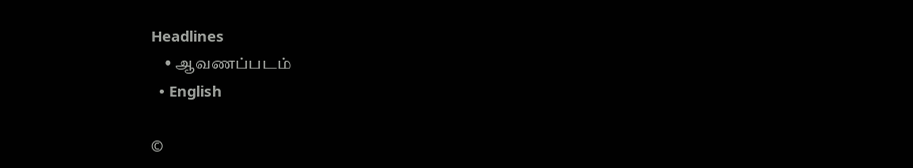Headlines
    • ஆவணப்படம்
  • English

©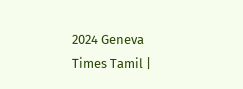2024 Geneva Times Tamil |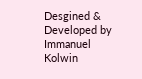Desgined & Developed by Immanuel Kolwin